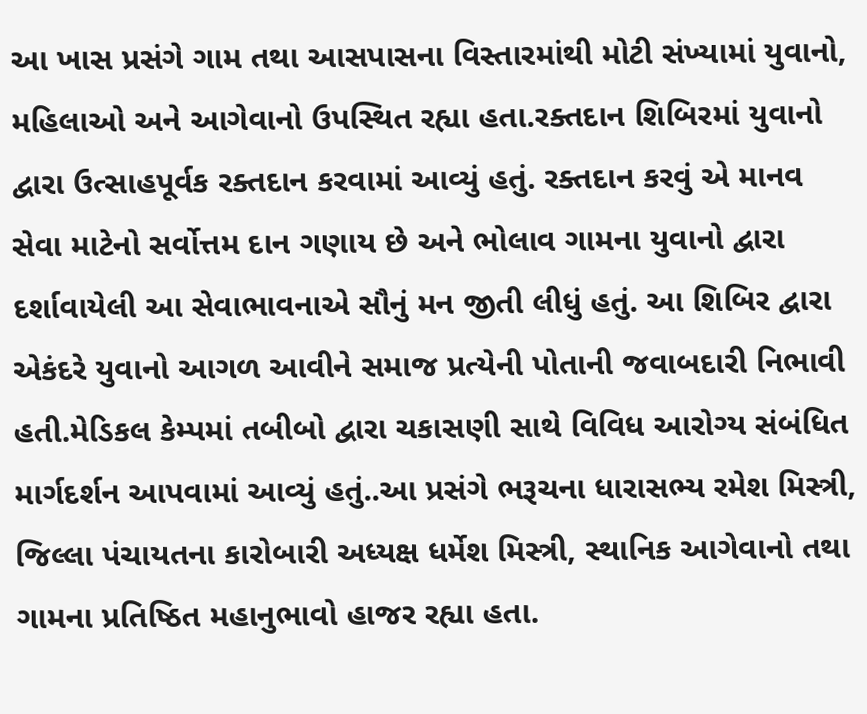આ ખાસ પ્રસંગે ગામ તથા આસપાસના વિસ્તારમાંથી મોટી સંખ્યામાં યુવાનો, મહિલાઓ અને આગેવાનો ઉપસ્થિત રહ્યા હતા.રક્તદાન શિબિરમાં યુવાનો દ્વારા ઉત્સાહપૂર્વક રક્તદાન કરવામાં આવ્યું હતું. રક્તદાન કરવું એ માનવ સેવા માટેનો સર્વોત્તમ દાન ગણાય છે અને ભોલાવ ગામના યુવાનો દ્વારા દર્શાવાયેલી આ સેવાભાવનાએ સૌનું મન જીતી લીધું હતું. આ શિબિર દ્વારા એકંદરે યુવાનો આગળ આવીને સમાજ પ્રત્યેની પોતાની જવાબદારી નિભાવી હતી.મેડિકલ કેમ્પમાં તબીબો દ્વારા ચકાસણી સાથે વિવિધ આરોગ્ય સંબંધિત માર્ગદર્શન આપવામાં આવ્યું હતું..આ પ્રસંગે ભરૂચના ધારાસભ્ય રમેશ મિસ્ત્રી, જિલ્લા પંચાયતના કારોબારી અધ્યક્ષ ધર્મેશ મિસ્ત્રી, સ્થાનિક આગેવાનો તથા ગામના પ્રતિષ્ઠિત મહાનુભાવો હાજર રહ્યા હતા.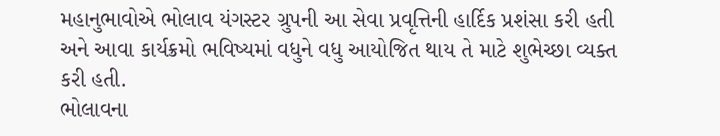મહાનુભાવોએ ભોલાવ યંગસ્ટર ગ્રુપની આ સેવા પ્રવૃત્તિની હાર્દિક પ્રશંસા કરી હતી અને આવા કાર્યક્રમો ભવિષ્યમાં વધુને વધુ આયોજિત થાય તે માટે શુભેચ્છા વ્યક્ત કરી હતી.
ભોલાવના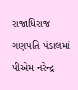રાજાધિરાજ ગણપતિ પંડાલમાં પીએમ નરેન્દ્ર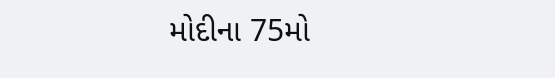મોદીના 75મો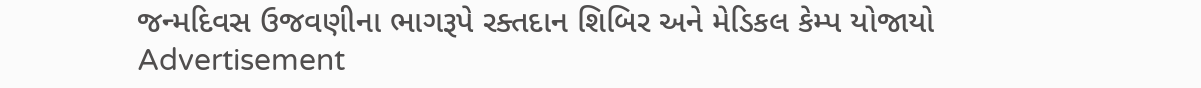જન્મદિવસ ઉજવણીના ભાગરૂપે રક્તદાન શિબિર અને મેડિકલ કેમ્પ યોજાયો
Advertisement